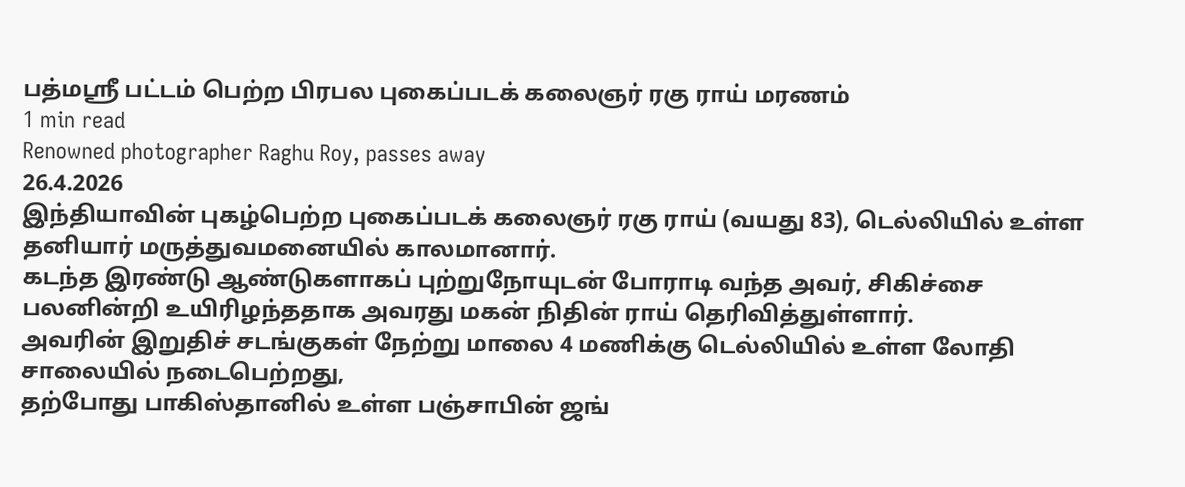பத்மஸ்ரீ பட்டம் பெற்ற பிரபல புகைப்படக் கலைஞர் ரகு ராய் மரணம்
1 min read
Renowned photographer Raghu Roy, passes away
26.4.2026
இந்தியாவின் புகழ்பெற்ற புகைப்படக் கலைஞர் ரகு ராய் (வயது 83), டெல்லியில் உள்ள தனியார் மருத்துவமனையில் காலமானார்.
கடந்த இரண்டு ஆண்டுகளாகப் புற்றுநோயுடன் போராடி வந்த அவர், சிகிச்சை பலனின்றி உயிரிழந்ததாக அவரது மகன் நிதின் ராய் தெரிவித்துள்ளார்.
அவரின் இறுதிச் சடங்குகள் நேற்று மாலை 4 மணிக்கு டெல்லியில் உள்ள லோதி சாலையில் நடைபெற்றது,
தற்போது பாகிஸ்தானில் உள்ள பஞ்சாபின் ஜங்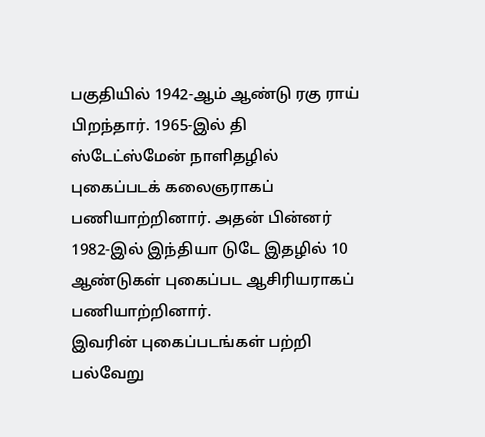பகுதியில் 1942-ஆம் ஆண்டு ரகு ராய் பிறந்தார். 1965-இல் தி ஸ்டேட்ஸ்மேன் நாளிதழில் புகைப்படக் கலைஞராகப் பணியாற்றினார். அதன் பின்னர் 1982-இல் இந்தியா டுடே இதழில் 10 ஆண்டுகள் புகைப்பட ஆசிரியராகப் பணியாற்றினார்.
இவரின் புகைப்படங்கள் பற்றி பல்வேறு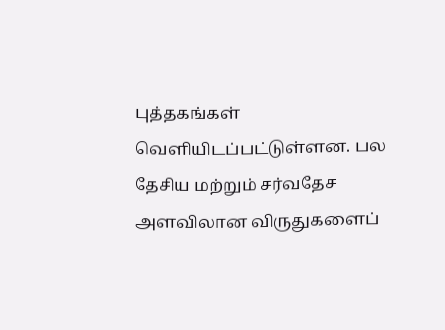புத்தகங்கள் வெளியிடப்பட்டுள்ளன. பல தேசிய மற்றும் சர்வதேச அளவிலான விருதுகளைப்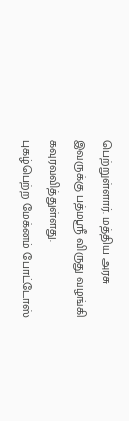பெற்றுள்ளார். மத்திய அரசு இவருக்கு பத்மஶ்ரீ விருது வழங்கி கவுரவவித்துள்ளது.
புகழ்பெற்ற மேக்னம் போட்டோஸ்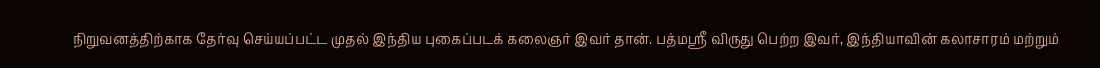நிறுவனத்திற்காக தேர்வு செய்யப்பட்ட முதல் இந்திய புகைப்படக் கலைஞர் இவர் தான். பத்மஸ்ரீ விருது பெற்ற இவர், இந்தியாவின் கலாசாரம் மற்றும்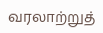வரலாற்றுத்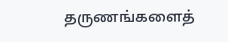தருணங்களைத்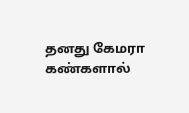தனது கேமரா கண்களால்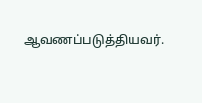ஆவணப்படுத்தியவர்.